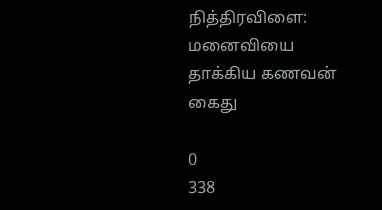நித்திரவிளை:  மனைவியை தாக்கிய கணவன் கைது

0
338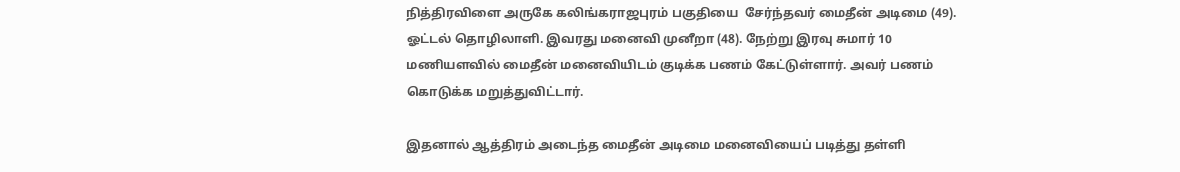நித்திரவிளை அருகே கலிங்கராஜபுரம் பகுதியை  சேர்ந்தவர் மைதீன் அடிமை (49). ஓட்டல் தொழிலாளி. இவரது மனைவி முனீறா (48). நேற்று இரவு சுமார் 10 மணியளவில் மைதீன் மனைவியிடம் குடிக்க பணம் கேட்டுள்ளார். அவர் பணம் கொடுக்க மறுத்துவிட்டார்.

இதனால் ஆத்திரம் அடைந்த மைதீன் அடிமை மனைவியைப் படித்து தள்ளி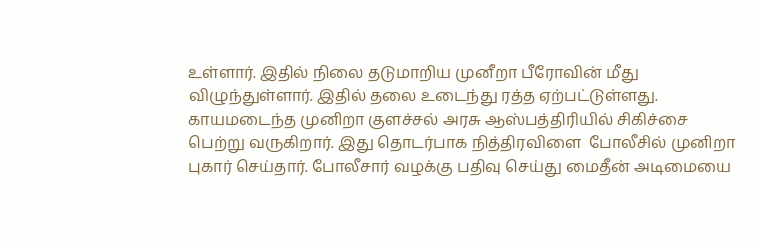உள்ளார். இதில் நிலை தடுமாறிய முனீறா பீரோவின் மீது விழுந்துள்ளார். இதில் தலை உடைந்து ரத்த ஏற்பட்டுள்ளது.
காயமடைந்த முனிறா குளச்சல் அரசு ஆஸ்பத்திரியில் சிகிச்சை பெற்று வருகிறார். இது தொடர்பாக நித்திரவிளை  போலீசில் முனிறா புகார் செய்தார். போலீசார் வழக்கு பதிவு செய்து மைதீன் அடிமையை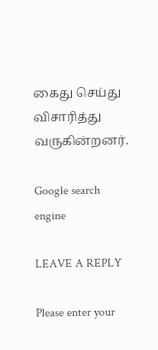கைது செய்து விசாரித்து வருகின்றனர்.

Google search engine

LEAVE A REPLY

Please enter your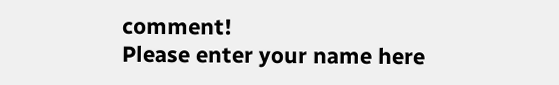comment!
Please enter your name here